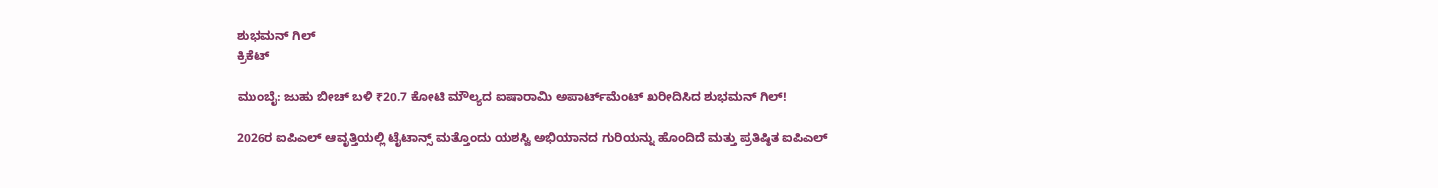ಶುಭಮನ್ ಗಿಲ್
ಕ್ರಿಕೆಟ್

ಮುಂಬೈ: ಜುಹು ಬೀಚ್ ಬಳಿ ₹20.7 ಕೋಟಿ ಮೌಲ್ಯದ ಐಷಾರಾಮಿ ಅಪಾರ್ಟ್‌ಮೆಂಟ್ ಖರೀದಿಸಿದ ಶುಭಮನ್ ಗಿಲ್!

2026ರ ಐಪಿಎಲ್ ಆವೃತ್ತಿಯಲ್ಲಿ ಟೈಟಾನ್ಸ್ ಮತ್ತೊಂದು ಯಶಸ್ವಿ ಅಭಿಯಾನದ ಗುರಿಯನ್ನು ಹೊಂದಿದೆ ಮತ್ತು ಪ್ರತಿಷ್ಠಿತ ಐಪಿಎಲ್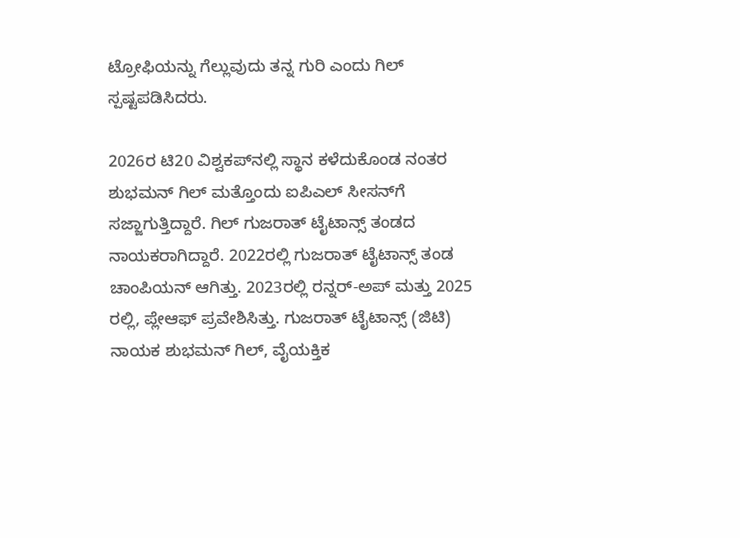ಟ್ರೋಫಿಯನ್ನು ಗೆಲ್ಲುವುದು ತನ್ನ ಗುರಿ ಎಂದು ಗಿಲ್ ಸ್ಪಷ್ಟಪಡಿಸಿದರು.

2026ರ ಟಿ20 ವಿಶ್ವಕಪ್‌ನಲ್ಲಿ ಸ್ಥಾನ ಕಳೆದುಕೊಂಡ ನಂತರ ಶುಭಮನ್ ಗಿಲ್ ಮತ್ತೊಂದು ಐಪಿಎಲ್ ಸೀಸನ್‌ಗೆ ಸಜ್ಜಾಗುತ್ತಿದ್ದಾರೆ. ಗಿಲ್ ಗುಜರಾತ್ ಟೈಟಾನ್ಸ್ ತಂಡದ ನಾಯಕರಾಗಿದ್ದಾರೆ. 2022ರಲ್ಲಿ ಗುಜರಾತ್ ಟೈಟಾನ್ಸ್ ತಂಡ ಚಾಂಪಿಯನ್ ಆಗಿತ್ತು. 2023ರಲ್ಲಿ ರನ್ನರ್-ಅಪ್ ಮತ್ತು 2025 ರಲ್ಲಿ, ಪ್ಲೇಆಫ್ ಪ್ರವೇಶಿಸಿತ್ತು. ಗುಜರಾತ್ ಟೈಟಾನ್ಸ್ (ಜಿಟಿ) ನಾಯಕ ಶುಭಮನ್ ಗಿಲ್, ವೈಯಕ್ತಿಕ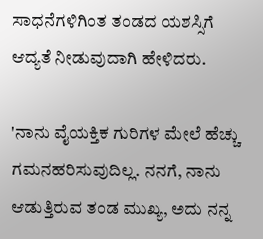ಸಾಧನೆಗಳಿಗಿಂತ ತಂಡದ ಯಶಸ್ಸಿಗೆ ಆದ್ಯತೆ ನೀಡುವುದಾಗಿ ಹೇಳಿದರು.

'ನಾನು ವೈಯಕ್ತಿಕ ಗುರಿಗಳ ಮೇಲೆ ಹೆಚ್ಚು ಗಮನಹರಿಸುವುದಿಲ್ಲ. ನನಗೆ, ನಾನು ಆಡುತ್ತಿರುವ ತಂಡ ಮುಖ್ಯ, ಅದು ನನ್ನ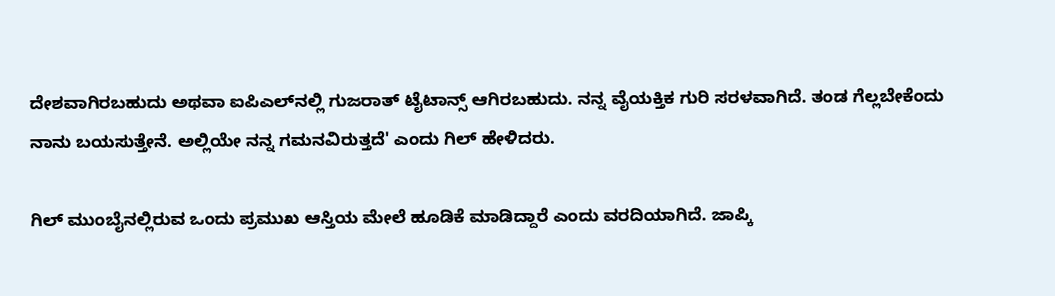ದೇಶವಾಗಿರಬಹುದು ಅಥವಾ ಐಪಿಎಲ್‌ನಲ್ಲಿ ಗುಜರಾತ್ ಟೈಟಾನ್ಸ್ ಆಗಿರಬಹುದು. ನನ್ನ ವೈಯಕ್ತಿಕ ಗುರಿ ಸರಳವಾಗಿದೆ. ತಂಡ ಗೆಲ್ಲಬೇಕೆಂದು ನಾನು ಬಯಸುತ್ತೇನೆ. ಅಲ್ಲಿಯೇ ನನ್ನ ಗಮನವಿರುತ್ತದೆ' ಎಂದು ಗಿಲ್ ಹೇಳಿದರು.

ಗಿಲ್ ಮುಂಬೈನಲ್ಲಿರುವ ಒಂದು ಪ್ರಮುಖ ಆಸ್ತಿಯ ಮೇಲೆ ಹೂಡಿಕೆ ಮಾಡಿದ್ದಾರೆ ಎಂದು ವರದಿಯಾಗಿದೆ. ಜಾಪ್ಕಿ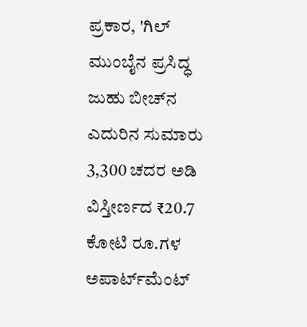ಪ್ರಕಾರ, 'ಗಿಲ್ ಮುಂಬೈನ ಪ್ರಸಿದ್ಧ ಜುಹು ಬೀಚ್‌ನ ಎದುರಿನ ಸುಮಾರು 3,300 ಚದರ ಅಡಿ ವಿಸ್ತೀರ್ಣದ ₹20.7 ಕೋಟಿ ರೂ.ಗಳ ಅಪಾರ್ಟ್‌ಮೆಂಟ್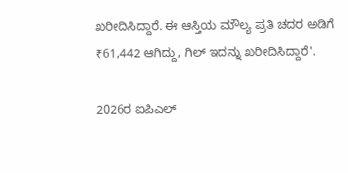ಖರೀದಿಸಿದ್ದಾರೆ. ಈ ಆಸ್ತಿಯ ಮೌಲ್ಯ ಪ್ರತಿ ಚದರ ಅಡಿಗೆ ₹61,442 ಆಗಿದ್ದು, ಗಿಲ್ ಇದನ್ನು ಖರೀದಿಸಿದ್ದಾರೆ'.

2026ರ ಐಪಿಎಲ್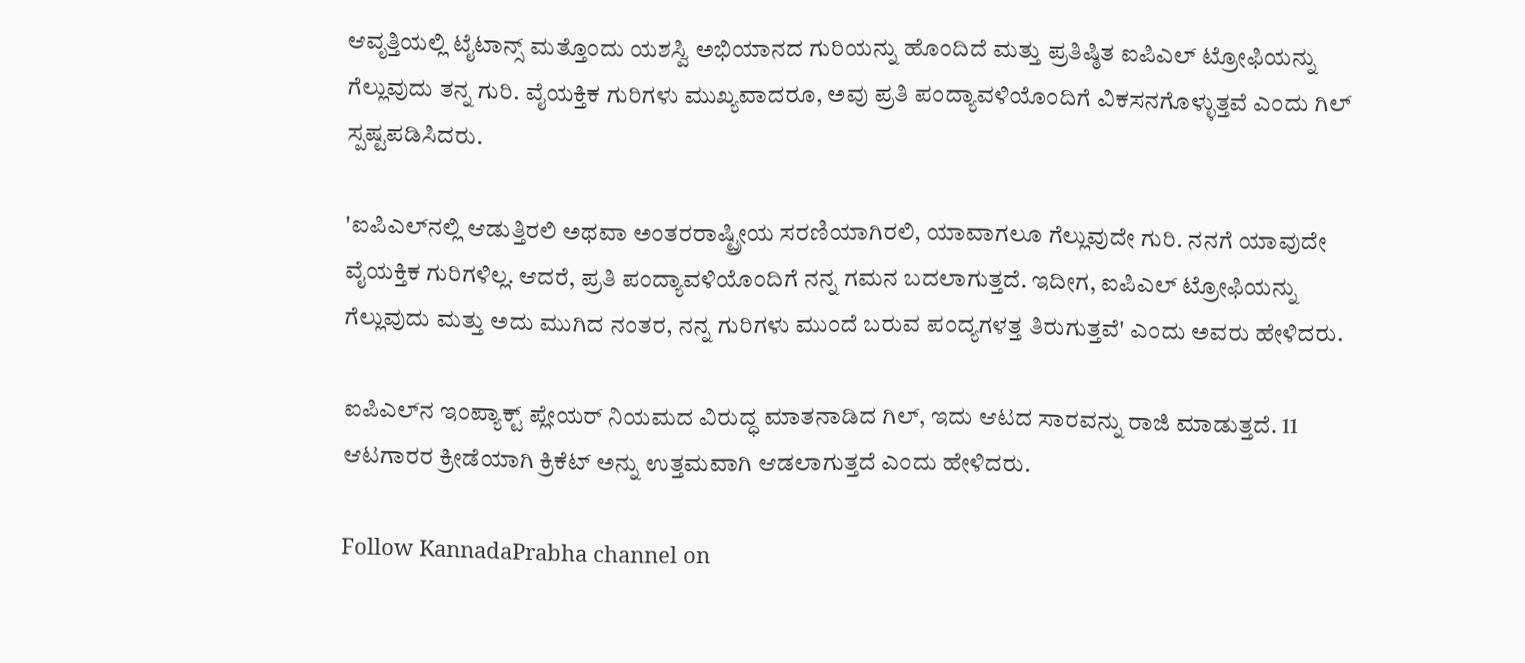ಆವೃತ್ತಿಯಲ್ಲಿ ಟೈಟಾನ್ಸ್ ಮತ್ತೊಂದು ಯಶಸ್ವಿ ಅಭಿಯಾನದ ಗುರಿಯನ್ನು ಹೊಂದಿದೆ ಮತ್ತು ಪ್ರತಿಷ್ಠಿತ ಐಪಿಎಲ್ ಟ್ರೋಫಿಯನ್ನು ಗೆಲ್ಲುವುದು ತನ್ನ ಗುರಿ. ವೈಯಕ್ತಿಕ ಗುರಿಗಳು ಮುಖ್ಯವಾದರೂ, ಅವು ಪ್ರತಿ ಪಂದ್ಯಾವಳಿಯೊಂದಿಗೆ ವಿಕಸನಗೊಳ್ಳುತ್ತವೆ ಎಂದು ಗಿಲ್ ಸ್ಪಷ್ಟಪಡಿಸಿದರು.

'ಐಪಿಎಲ್‌ನಲ್ಲಿ ಆಡುತ್ತಿರಲಿ ಅಥವಾ ಅಂತರರಾಷ್ಟ್ರೀಯ ಸರಣಿಯಾಗಿರಲಿ, ಯಾವಾಗಲೂ ಗೆಲ್ಲುವುದೇ ಗುರಿ. ನನಗೆ ಯಾವುದೇ ವೈಯಕ್ತಿಕ ಗುರಿಗಳಿಲ್ಲ. ಆದರೆ, ಪ್ರತಿ ಪಂದ್ಯಾವಳಿಯೊಂದಿಗೆ ನನ್ನ ಗಮನ ಬದಲಾಗುತ್ತದೆ. ಇದೀಗ, ಐಪಿಎಲ್ ಟ್ರೋಫಿಯನ್ನು ಗೆಲ್ಲುವುದು ಮತ್ತು ಅದು ಮುಗಿದ ನಂತರ, ನನ್ನ ಗುರಿಗಳು ಮುಂದೆ ಬರುವ ಪಂದ್ಯಗಳತ್ತ ತಿರುಗುತ್ತವೆ' ಎಂದು ಅವರು ಹೇಳಿದರು.

ಐಪಿಎಲ್‌ನ ಇಂಪ್ಯಾಕ್ಟ್ ಪ್ಲೇಯರ್ ನಿಯಮದ ವಿರುದ್ಧ ಮಾತನಾಡಿದ ಗಿಲ್, ಇದು ಆಟದ ಸಾರವನ್ನು ರಾಜಿ ಮಾಡುತ್ತದೆ. 11 ಆಟಗಾರರ ಕ್ರೀಡೆಯಾಗಿ ಕ್ರಿಕೆಟ್ ಅನ್ನು ಉತ್ತಮವಾಗಿ ಆಡಲಾಗುತ್ತದೆ ಎಂದು ಹೇಳಿದರು.

Follow KannadaPrabha channel on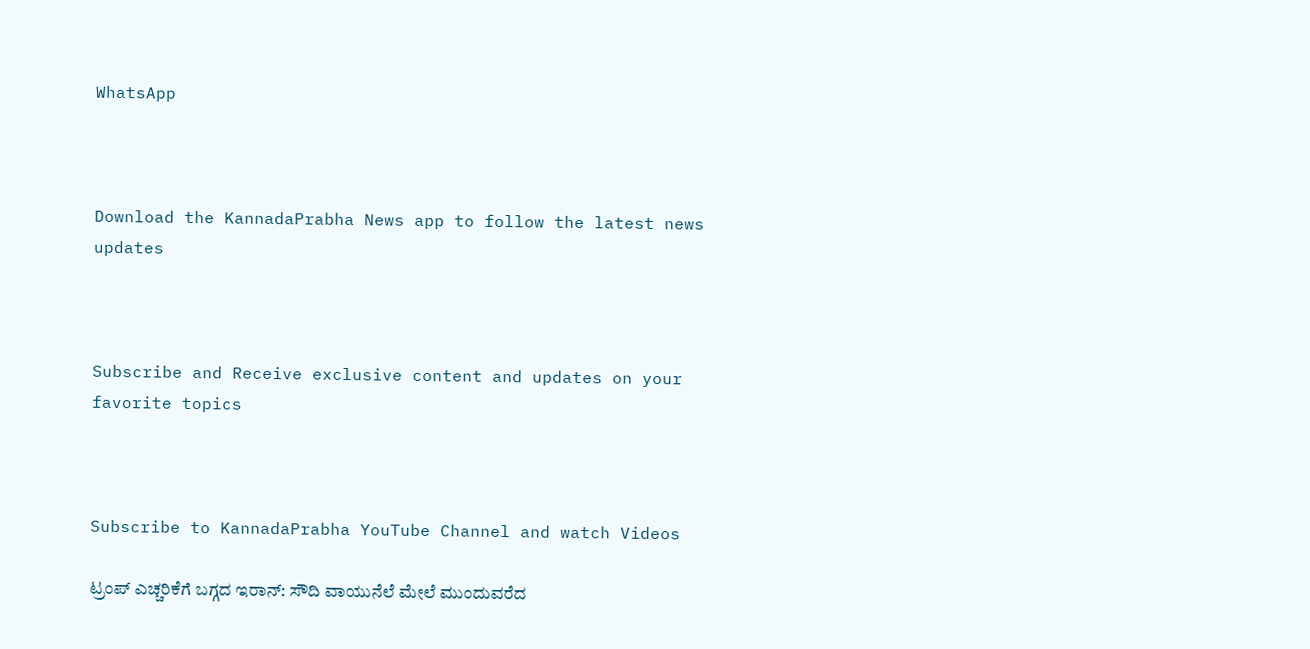WhatsApp



Download the KannadaPrabha News app to follow the latest news updates



Subscribe and Receive exclusive content and updates on your favorite topics



Subscribe to KannadaPrabha YouTube Channel and watch Videos

ಟ್ರಂಪ್ ಎಚ್ಚರಿಕೆಗೆ ಬಗ್ಗದ ಇರಾನ್: ಸೌದಿ ವಾಯುನೆಲೆ ಮೇಲೆ ಮುಂದುವರೆದ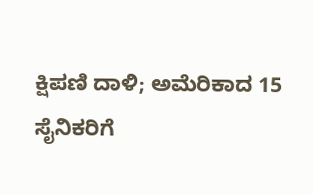ಕ್ಷಿಪಣಿ ದಾಳಿ; ಅಮೆರಿಕಾದ 15 ಸೈನಿಕರಿಗೆ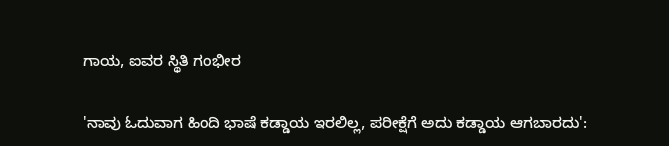ಗಾಯ, ಐವರ ಸ್ಥಿತಿ ಗಂಭೀರ

'ನಾವು ಓದುವಾಗ ಹಿಂದಿ ಭಾಷೆ ಕಡ್ಡಾಯ ಇರಲಿಲ್ಲ, ಪರೀಕ್ಷೆಗೆ ಅದು ಕಡ್ಡಾಯ ಆಗಬಾರದು':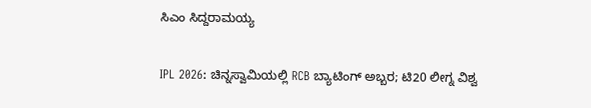ಸಿಎಂ ಸಿದ್ದರಾಮಯ್ಯ

IPL 2026: ಚಿನ್ನಸ್ವಾಮಿಯಲ್ಲಿ RCB ಬ್ಯಾಟಿಂಗ್ ಅಬ್ಬರ; ಟಿ20 ಲೀಗ್ನ ವಿಶ್ವ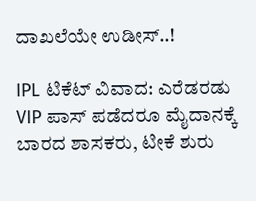ದಾಖಲೆಯೇ ಉಡೀಸ್..!

IPL ಟಿಕೆಟ್ ವಿವಾದ: ಎರೆಡರಡು VIP ಪಾಸ್ ಪಡೆದರೂ ಮೈದಾನಕ್ಕೆ ಬಾರದ ಶಾಸಕರು, ಟೀಕೆ ಶುರು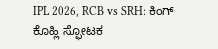IPL 2026, RCB vs SRH: ಕಿಂಗ್ ಕೊಹ್ಲಿ ಸ್ಫೋಟಕ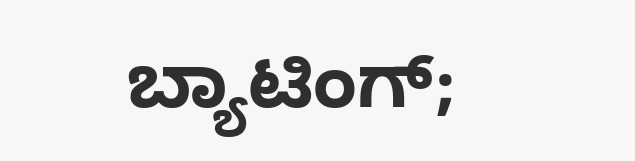ಬ್ಯಾಟಿಂಗ್;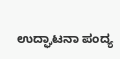ಉದ್ಘಾಟನಾ ಪಂದ್ಯ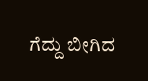ಗೆದ್ದು ಬೀಗಿದ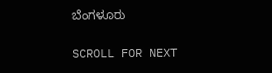ಬೆಂಗಳೂರು

SCROLL FOR NEXT